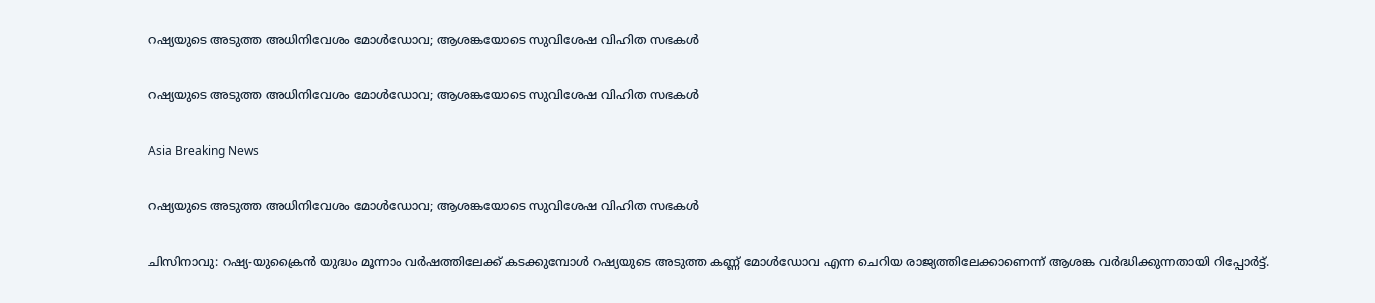റഷ്യയുടെ അടുത്ത അധിനിവേശം മോള്‍ഡോവ; ആശങ്കയോടെ സുവിശേഷ വിഹിത സഭകള്‍

റഷ്യയുടെ അടുത്ത അധിനിവേശം മോള്‍ഡോവ; ആശങ്കയോടെ സുവിശേഷ വിഹിത സഭകള്‍

Asia Breaking News

റഷ്യയുടെ അടുത്ത അധിനിവേശം മോള്‍ഡോവ; ആശങ്കയോടെ സുവിശേഷ വിഹിത സഭകള്‍

ചിസിനാവു: റഷ്യ-യുക്രൈന്‍ യുദ്ധം മൂന്നാം വര്‍ഷത്തിലേക്ക് കടക്കുമ്പോള്‍ റഷ്യയുടെ അടുത്ത കണ്ണ് മോള്‍ഡോവ എന്ന ചെറിയ രാജ്യത്തിലേക്കാണെന്ന് ആശങ്ക വര്‍ദ്ധിക്കുന്നതായി റിപ്പോര്‍ട്ട്.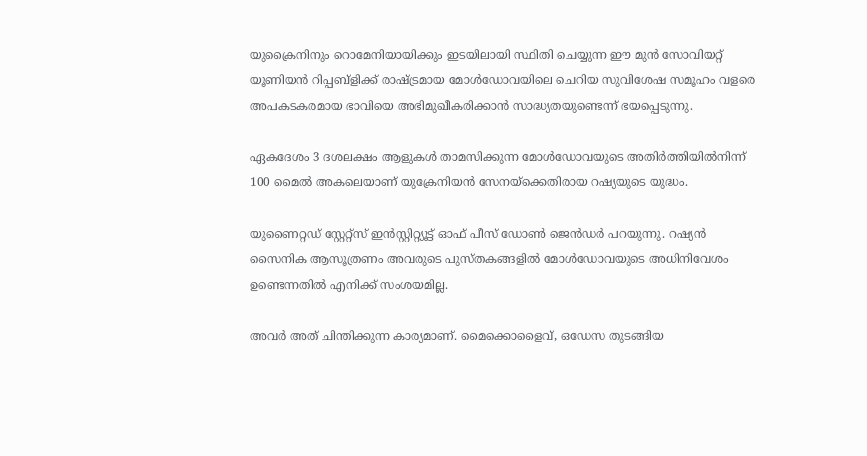യുക്രൈനിനും റൊമേനിയായിക്കും ഇടയിലായി സ്ഥിതി ചെയ്യുന്ന ഈ മുന്‍ സോവിയറ്റ് യൂണിയന്‍ റിപ്പബ്ളിക്ക് രാഷ്ട്രമായ മോള്‍ഡോവയിലെ ചെറിയ സുവിശേഷ സമൂഹം വളരെ അപകടകരമായ ഭാവിയെ അഭിമുഖീകരിക്കാന്‍ സാദ്ധ്യതയുണ്ടെന്ന് ഭയപ്പെടുന്നു.

ഏകദേശം 3 ദശലക്ഷം ആളുകള്‍ താമസിക്കുന്ന മോള്‍ഡോവയുടെ അതിര്‍ത്തിയില്‍നിന്ന് 100 മൈല്‍ അകലെയാണ് യുക്രേനിയന്‍ സേനയ്ക്കെതിരായ റഷ്യയുടെ യുദ്ധം.

യുണൈറ്റഡ് സ്റ്റേറ്റ്സ് ഇന്‍സ്റ്റിറ്റ്യൂട്ട് ഓഫ് പീസ് ഡോണ്‍ ജെന്‍ഡര്‍ പറയുന്നു. റഷ്യന്‍ സൈനിക ആസൂത്രണം അവരുടെ പുസ്തകങ്ങളില്‍ മോള്‍ഡോവയുടെ അധിനിവേശം ഉണ്ടെന്നതില്‍ എനിക്ക് സംശയമില്ല.

അവര്‍ അത് ചിന്തിക്കുന്ന കാര്യമാണ്. മൈക്കൊളൈവ്, ഒഡേസ തുടങ്ങിയ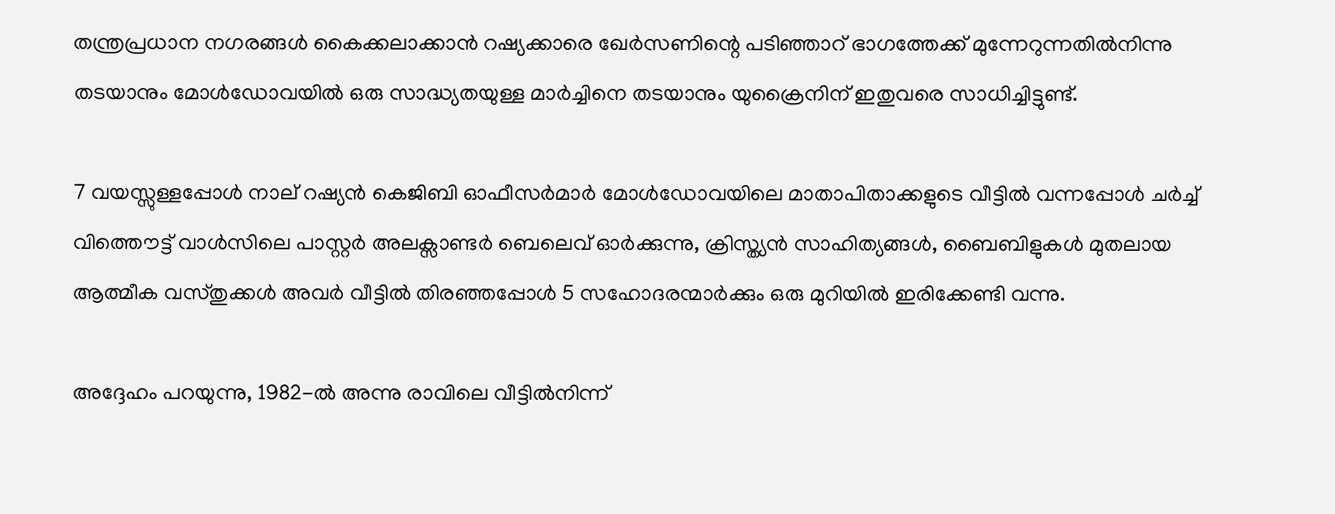തന്ത്രപ്രധാന നഗരങ്ങള്‍ കൈക്കലാക്കാന്‍ റഷ്യക്കാരെ ഖേര്‍സണിന്റെ പടിഞ്ഞാറ് ഭാഗത്തേക്ക് മുന്നേറുന്നതില്‍നിന്നു തടയാനും മോള്‍ഡോവയില്‍ ഒരു സാദ്ധ്യതയുള്ള മാര്‍ച്ചിനെ തടയാനും യുക്രൈനിന് ഇതുവരെ സാധിച്ചിട്ടുണ്ട്.

7 വയസ്സുള്ളപ്പോള്‍ നാല് റഷ്യന്‍ കെജിബി ഓഫീസര്‍മാര്‍ മോള്‍ഡോവയിലെ മാതാപിതാക്കളുടെ വീട്ടില്‍ വന്നപ്പോള്‍ ചര്‍ച്ച് വിത്തൌട്ട് വാള്‍സിലെ പാസ്റ്റര്‍ അലക്സാണ്ടര്‍ ബെലെവ് ഓര്‍ക്കുന്നു, ക്രിസ്ത്യന്‍ സാഹിത്യങ്ങള്‍, ബൈബിളുകള്‍ മുതലായ ആത്മീക വസ്തുക്കള്‍ അവര്‍ വീട്ടില്‍ തിരഞ്ഞപ്പോള്‍ 5 സഹോദരന്മാര്‍ക്കും ഒരു മുറിയില്‍ ഇരിക്കേണ്ടി വന്നു.

അദ്ദേഹം പറയുന്നു, 1982-ല്‍ അന്നു രാവിലെ വീട്ടില്‍നിന്ന്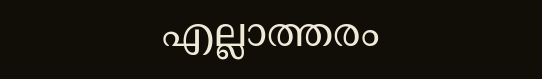എല്ലാത്തരം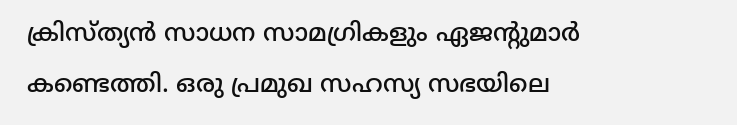ക്രിസ്ത്യന്‍ സാധന സാമഗ്രികളും ഏജന്റുമാര്‍ കണ്ടെത്തി. ഒരു പ്രമുഖ സഹസ്യ സഭയിലെ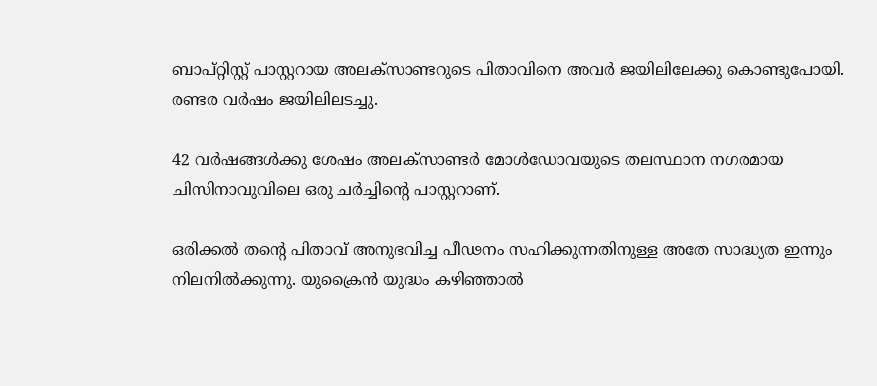ബാപ്റ്റിസ്റ്റ് പാസ്റ്ററായ അലക്സാണ്ടറുടെ പിതാവിനെ അവര്‍ ജയിലിലേക്കു കൊണ്ടുപോയി. രണ്ടര വര്‍ഷം ജയിലിലടച്ചു.

42 വര്‍ഷങ്ങള്‍ക്കു ശേഷം അലക്സാണ്ടര്‍ മോള്‍ഡോവയുടെ തലസ്ഥാന നഗരമായ ചിസിനാവുവിലെ ഒരു ചര്‍ച്ചിന്റെ പാസ്റ്ററാണ്.

ഒരിക്കല്‍ തന്റെ പിതാവ് അനുഭവിച്ച പീഢനം സഹിക്കുന്നതിനുള്ള അതേ സാദ്ധ്യത ഇന്നും നിലനില്‍ക്കുന്നു. യുക്രൈന്‍ യുദ്ധം കഴിഞ്ഞാല്‍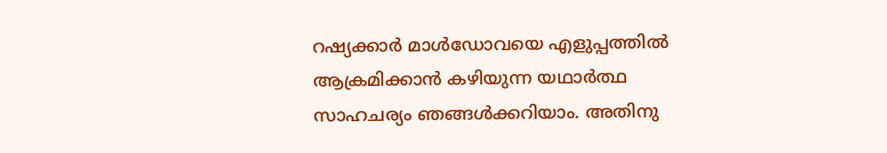റഷ്യക്കാര്‍ മാള്‍ഡോവയെ എളുപ്പത്തില്‍ ആക്രമിക്കാന്‍ കഴിയുന്ന യഥാര്‍ത്ഥ സാഹചര്യം ഞങ്ങള്‍ക്കറിയാം. അതിനു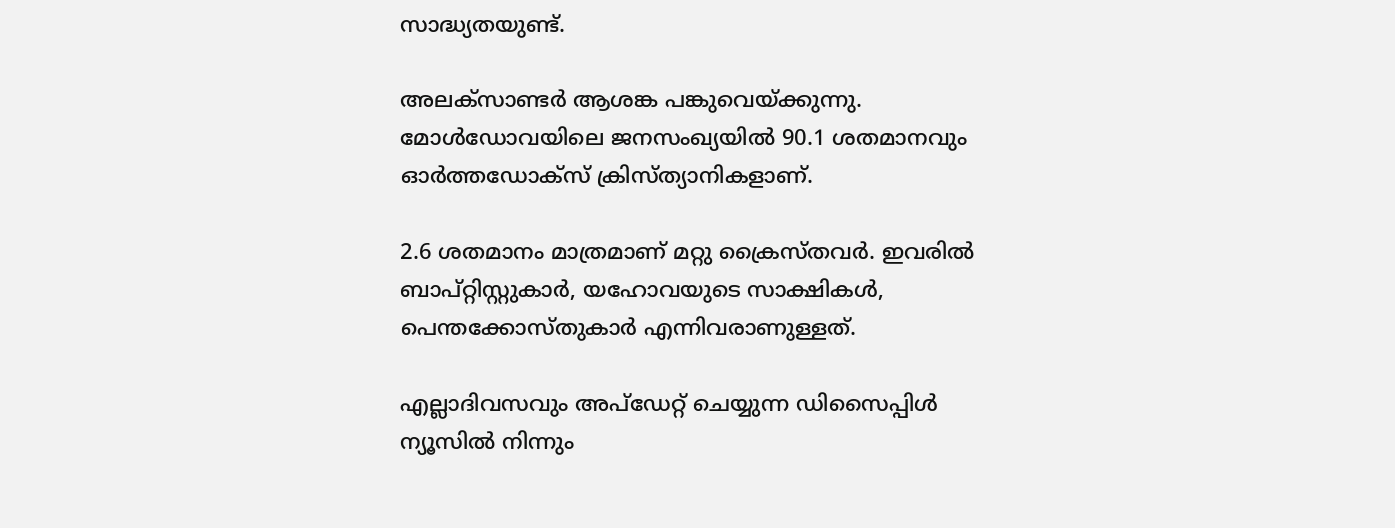സാദ്ധ്യതയുണ്ട്.

അലക്സാണ്ടര്‍ ആശങ്ക പങ്കുവെയ്ക്കുന്നു. മോള്‍ഡോവയിലെ ജനസംഖ്യയില്‍ 90.1 ശതമാനവും ഓര്‍ത്തഡോക്സ് ക്രിസ്ത്യാനികളാണ്.

2.6 ശതമാനം മാത്രമാണ് മറ്റു ക്രൈസ്തവര്‍. ഇവരില്‍ ബാപ്റ്റിസ്റ്റുകാര്‍, യഹോവയുടെ സാക്ഷികള്‍, പെന്തക്കോസ്തുകാര്‍ എന്നിവരാണുള്ളത്.

എല്ലാദിവസവും അപ്ഡേറ്റ് ചെയ്യുന്ന ഡിസൈപ്പിൾ ന്യൂസിൽ നിന്നും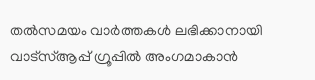തൽസമയം വാർത്തകൾ ലഭിക്കാനായി വാട്സ്ആപ്പ് ഗ്രൂപ്പിൽ അംഗമാകാൻ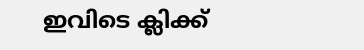ഇവിടെ ക്ലിക്ക്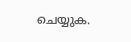ചെയ്യുക.